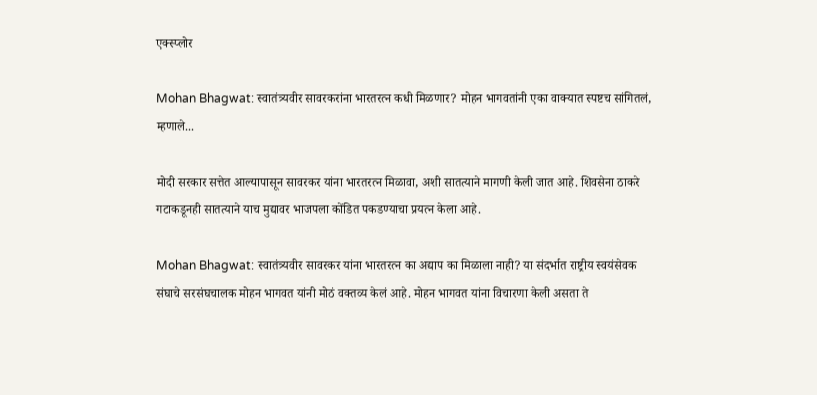एक्स्प्लोर

Mohan Bhagwat: स्वातंत्र्यवीर सावरकरांना भारतरत्न कधी मिळणार? मोहन भागवतांनी एका वाक्यात स्पष्टच सांगितलं, म्हणाले...

मोदी सरकार सत्तेत आल्यापासून सावरकर यांना भारतरत्न मिळावा, अशी सातत्याने मागणी केली जात आहे. शिवसेना ठाकरे गटाकडूनही सातत्याने याच मुद्यावर भाजपला कोंडित पकडण्याचा प्रयत्न केला आहे.

Mohan Bhagwat: स्वातंत्र्यवीर सावरकर यांना भारतरत्न का अद्याप का मिळाला नाही? या संदर्भात राष्ट्रीय स्वयंसेवक संघाचे सरसंघचालक मोहन भागवत यांनी मोठं वक्तव्य केलं आहे. मोहन भागवत यांना विचारणा केली असता ते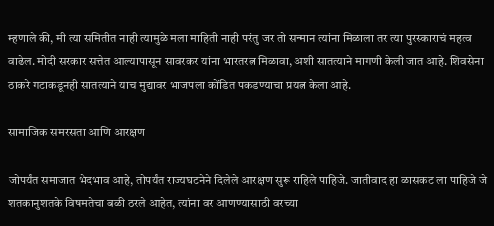म्हणाले की, मी त्या समितीत नाही त्यामुळे मला माहिती नाही परंतु जर तो सन्मान त्यांना मिळाला तर त्या पुरस्काराचं महत्व वाढेल. मोदी सरकार सत्तेत आल्यापासून सावरकर यांना भारतरत्न मिळावा, अशी सातत्याने मागणी केली जात आहे. शिवसेना ठाकरे गटाकडूनही सातत्याने याच मुद्यावर भाजपला कोंडित पकडण्याचा प्रयत्न केला आहे.

सामाजिक समरसता आणि आरक्षण

जोपर्यंत समाजात भेदभाव आहे, तोपर्यंत राज्यघटनेने दिलेले आरक्षण सुरू राहिले पाहिजे. जातीवाद हा ळासकट ला पाहिजे जे शतकानुशतके विषमतेचा बळी ठरले आहेत, त्यांना वर आणण्यासाठी वरच्या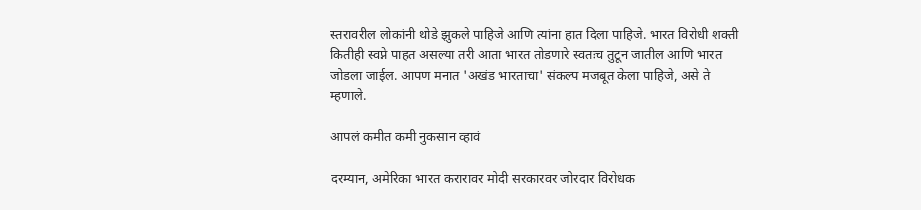स्तरावरील लोकांनी थोडे झुकले पाहिजे आणि त्यांना हात दिला पाहिजे. भारत विरोधी शक्ती कितीही स्वप्ने पाहत असल्या तरी आता भारत तोडणारे स्वतःच तुटून जातील आणि भारत जोडला जाईल. आपण मनात 'अखंड भारताचा' संकल्प मजबूत केला पाहिजे, असे ते म्हणाले.

आपलं कमीत कमी नुकसान व्हावं

दरम्यान, अमेरिका भारत करारावर मोदी सरकारवर जोरदार विरोधक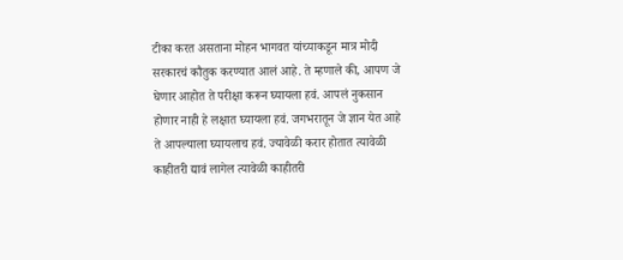टीका करत असताना मोहन भागवत यांच्याकडून मात्र मोदी सरकारचं कौतुक करण्यात आलं आहे. ते म्हणाले की, आपण जे घेणार आहोत ते परीक्षा करून घ्यायला हवं. आपलं नुकसान होणार नाही हे लक्षात घ्यायला हवं. जगभरातून जे ज्ञान येत आहे ते आपल्याला घ्यायलाच हवं. ज्यावेळी करार होतात त्यावेळी काहीतरी द्यावं लागेल त्यावेळी काहीतरी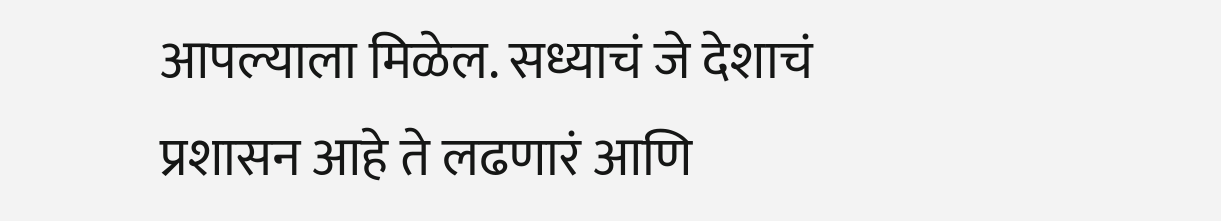आपल्याला मिळेल. सध्याचं जे देशाचं प्रशासन आहे ते लढणारं आणि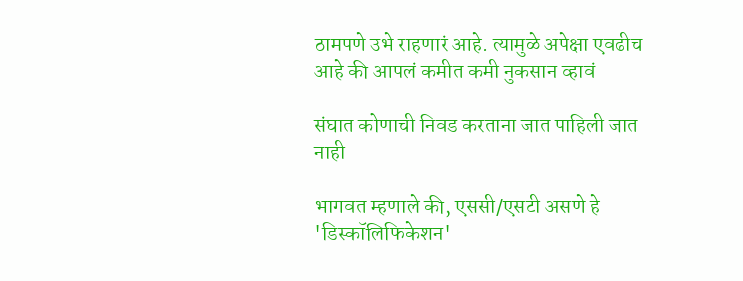ठामपणे उभे राहणारं आहे. त्यामुळे अपेक्षा एवढीच आहे की आपलं कमीत कमी नुकसान व्हावं

संघात कोणाची निवड करताना जात पाहिली जात नाही

भागवत म्हणाले की, एससी/एसटी असणे हे 'डिस्कॉलिफिकेशन'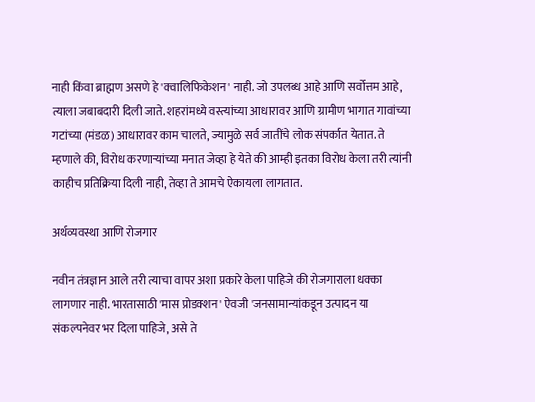नाही किंवा ब्राह्मण असणे हे 'क्वालिफिकेशन' नाही. जो उपलब्ध आहे आणि सर्वोत्तम आहे, त्याला जबाबदारी दिली जाते. शहरांमध्ये वस्त्यांच्या आधारावर आणि ग्रामीण भागात गावांच्या गटांच्या (मंडळ) आधारावर काम चालते, ज्यामुळे सर्व जातींचे लोक संपर्कात येतात. ते म्हणाले की, विरोध करणाऱ्यांच्या मनात जेव्हा हे येते की आम्ही इतका विरोध केला तरी त्यांनी काहीच प्रतिक्रिया दिली नाही, तेव्हा ते आमचे ऐकायला लागतात.

अर्थव्यवस्था आणि रोजगार

नवीन तंत्रज्ञान आले तरी त्याचा वापर अशा प्रकारे केला पाहिजे की रोजगाराला धक्का लागणार नाही. भारतासाठी 'मास प्रोडक्शन' ऐवजी 'जनसामान्यांकडून उत्पादन या संकल्पनेवर भर दिला पाहिजे, असे ते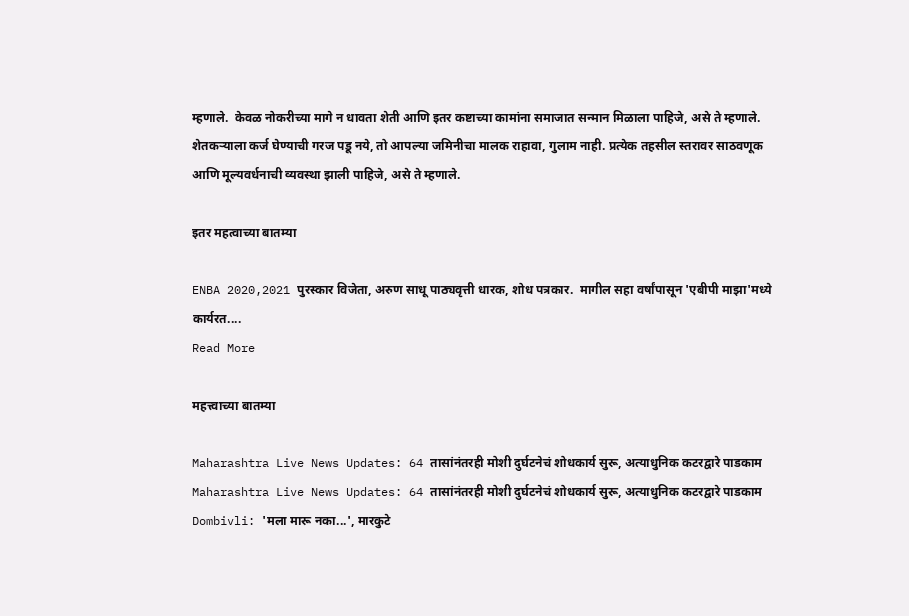म्हणाले.  केवळ नोकरीच्या मागे न धावता शेती आणि इतर कष्टाच्या कामांना समाजात सन्मान मिळाला पाहिजे, असे ते म्हणाले. शेतकऱ्याला कर्ज घेण्याची गरज पडू नये, तो आपल्या जमिनीचा मालक राहावा, गुलाम नाही. प्रत्येक तहसील स्तरावर साठवणूक आणि मूल्यवर्धनाची व्यवस्था झाली पाहिजे, असे ते म्हणाले.

इतर महत्वाच्या बातम्या

ENBA 2020,2021 पुरस्कार विजेता, अरुण साधू पाठ्यवृत्ती धारक, शोध पत्रकार.  मागील सहा वर्षांपासून 'एबीपी माझा'मध्ये कार्यरत....
Read More

महत्त्वाच्या बातम्या

Maharashtra Live News Updates: 64 तासांनंतरही मोशी दुर्घटनेचं शोधकार्य सुरू, अत्याधुनिक कटरद्वारे पाडकाम
Maharashtra Live News Updates: 64 तासांनंतरही मोशी दुर्घटनेचं शोधकार्य सुरू, अत्याधुनिक कटरद्वारे पाडकाम
Dombivli: 'मला मारू नका...', मारकुटे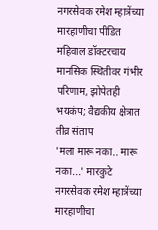नगरसेवक रमेश म्हात्रेंच्या मारहाणीचा पीडित महिवाल डॉक्टरचाय मानसिक स्थितीवर गंभीर परिणाम, झोपेतही भयकंप; वैद्यकीय क्षेत्रात तीव्र संताप
'मला मारू नका.. मारू नका...' मारकुटे नगरसेवक रमेश म्हात्रेंच्या मारहाणीचा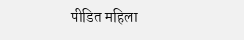पीडित महिला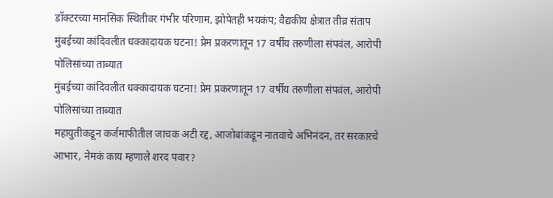डॉक्टरच्या मानसिक स्थितीवर गंभीर परिणाम, झोपेतही भयकंप; वैद्यकीय क्षेत्रात तीव्र संताप
मुंबईच्या कांदिवलीत धक्कादायक घटना! प्रेम प्रकरणातून 17 वर्षीय तरुणीला संपवंल, आरोपी पोलिसांच्या ताब्यात
मुंबईच्या कांदिवलीत धक्कादायक घटना! प्रेम प्रकरणातून 17 वर्षीय तरुणीला संपवंल, आरोपी पोलिसांच्या ताब्यात
महायुतीकडून कर्जमाफीतील जाचक अटी रद्द, आजोबांकडून नातवाचे अभिनंदन, तर सरकारचे आभार, नेमकं काय म्हणाले शरद पवार?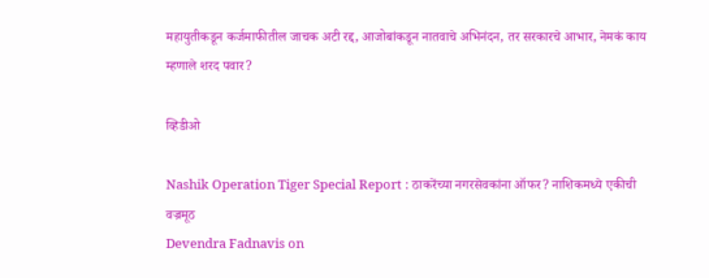महायुतीकडून कर्जमाफीतील जाचक अटी रद्द, आजोबांकडून नातवाचे अभिनंदन, तर सरकारचे आभार, नेमकं काय म्हणाले शरद पवार?

व्हिडीओ

Nashik Operation Tiger Special Report : ठाकरेंच्या नगरसेवकांना ऑफर? नाशिकमध्ये एकीची वज्रमूठ
Devendra Fadnavis on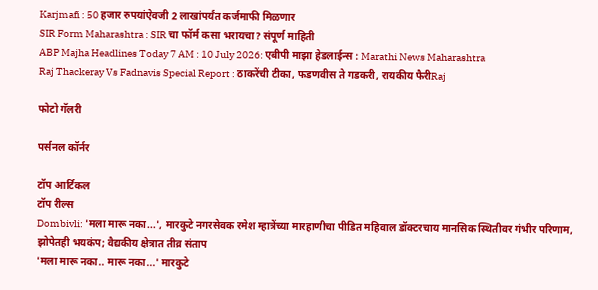Karjmafi : 50 हजार रुपयांऐवजी 2 लाखांपर्यंत कर्जमाफी मिळणार
SIR Form Maharashtra : SIR चा फॉर्म कसा भरायचा? संपूर्ण माहिती
ABP Majha Headlines Today 7 AM : 10 July 2026: एबीपी माझा हेडलाईन्स : Marathi News Maharashtra
Raj Thackeray Vs Fadnavis Special Report : ठाकरेंची टीका, फडणवीस ते गडकरी, रायकीय फैरीRaj

फोटो गॅलरी

पर्सनल कॉर्नर

टॉप आर्टिकल
टॉप रील्स
Dombivli: 'मला मारू नका...', मारकुटे नगरसेवक रमेश म्हात्रेंच्या मारहाणीचा पीडित महिवाल डॉक्टरचाय मानसिक स्थितीवर गंभीर परिणाम, झोपेतही भयकंप; वैद्यकीय क्षेत्रात तीव्र संताप
'मला मारू नका.. मारू नका...' मारकुटे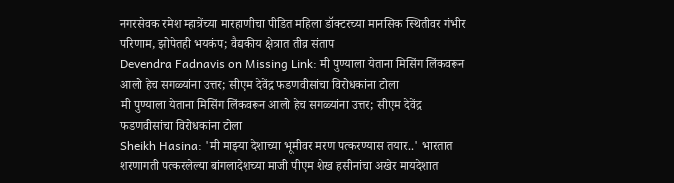नगरसेवक रमेश म्हात्रेंच्या मारहाणीचा पीडित महिला डॉक्टरच्या मानसिक स्थितीवर गंभीर परिणाम, झोपेतही भयकंप; वैद्यकीय क्षेत्रात तीव्र संताप
Devendra Fadnavis on Missing Link: मी पुण्याला येताना मिसिंग लिंकवरून आलो हेच सगळ्यांना उत्तर; सीएम देवेंद्र फडणवीसांचा विरोधकांना टोला
मी पुण्याला येताना मिसिंग लिंकवरून आलो हेच सगळ्यांना उत्तर; सीएम देवेंद्र फडणवीसांचा विरोधकांना टोला
Sheikh Hasina: 'मी माझ्या देशाच्या भूमीवर मरण पत्करण्यास तयार..' भारतात शरणागती पत्करलेल्या बांगलादेशच्या माजी पीएम शेख हसीनांचा अखेर मायदेशात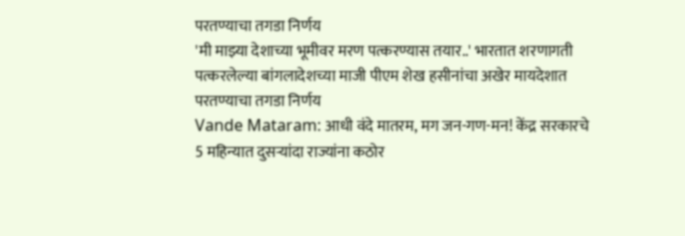परतण्याचा तगडा निर्णय
'मी माझ्या देशाच्या भूमीवर मरण पत्करण्यास तयार..' भारतात शरणागती पत्करलेल्या बांगलादेशच्या माजी पीएम शेख हसीनांचा अखेर मायदेशात परतण्याचा तगडा निर्णय
Vande Mataram: आधी वंदे मातरम, मग जन-गण-मन! केंद्र सरकारचे 5 महिन्यात दुसऱ्यांदा राज्यांना कठोर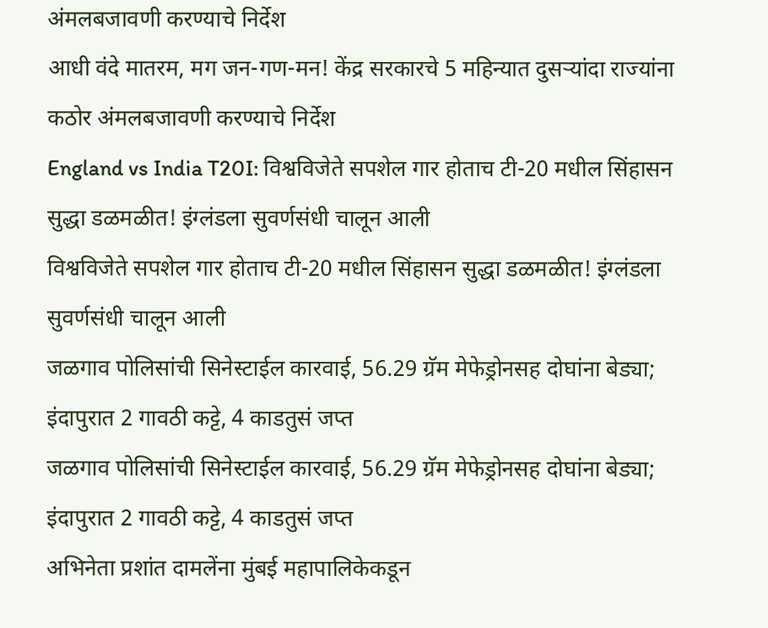अंमलबजावणी करण्याचे निर्देश
आधी वंदे मातरम, मग जन-गण-मन! केंद्र सरकारचे 5 महिन्यात दुसऱ्यांदा राज्यांना कठोर अंमलबजावणी करण्याचे निर्देश
England vs India T20I: विश्वविजेते सपशेल गार होताच टी-20 मधील सिंहासन सुद्धा डळमळीत! इंग्लंडला सुवर्णसंधी चालून आली
विश्वविजेते सपशेल गार होताच टी-20 मधील सिंहासन सुद्धा डळमळीत! इंग्लंडला सुवर्णसंधी चालून आली
जळगाव पोलिसांची सिनेस्टाईल कारवाई, 56.29 ग्रॅम मेफेड्रोनसह दोघांना बेड्या; इंदापुरात 2 गावठी कट्टे, 4 काडतुसं जप्त
जळगाव पोलिसांची सिनेस्टाईल कारवाई, 56.29 ग्रॅम मेफेड्रोनसह दोघांना बेड्या; इंदापुरात 2 गावठी कट्टे, 4 काडतुसं जप्त
अभिनेता प्रशांत दामलेंना मुंबई महापालिकेकडून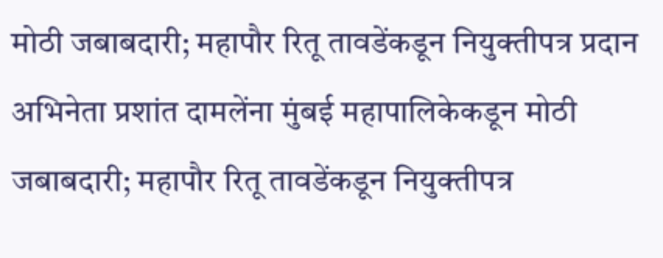मोठी जबाबदारी; महापौर रितू तावडेंकडून नियुक्तीपत्र प्रदान
अभिनेता प्रशांत दामलेंना मुंबई महापालिकेकडून मोठी जबाबदारी; महापौर रितू तावडेंकडून नियुक्तीपत्र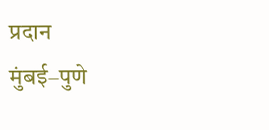प्रदान
मुंबई–पुणे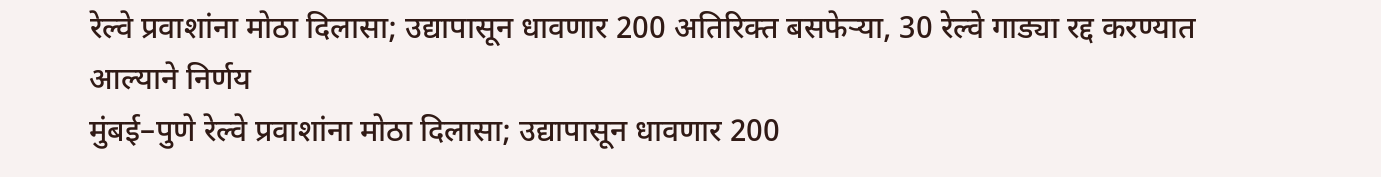रेल्वे प्रवाशांना मोठा दिलासा; उद्यापासून धावणार 200 अतिरिक्त बसफेऱ्या, 30 रेल्वे गाड्या रद्द करण्यात आल्याने निर्णय
मुंबई–पुणे रेल्वे प्रवाशांना मोठा दिलासा; उद्यापासून धावणार 200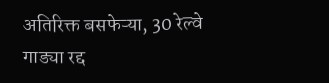अतिरिक्त बसफेऱ्या, 30 रेल्वे गाड्या रद्द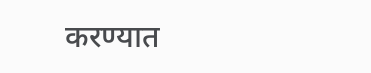करण्यात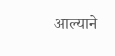आल्याने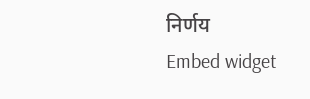निर्णय
Embed widget